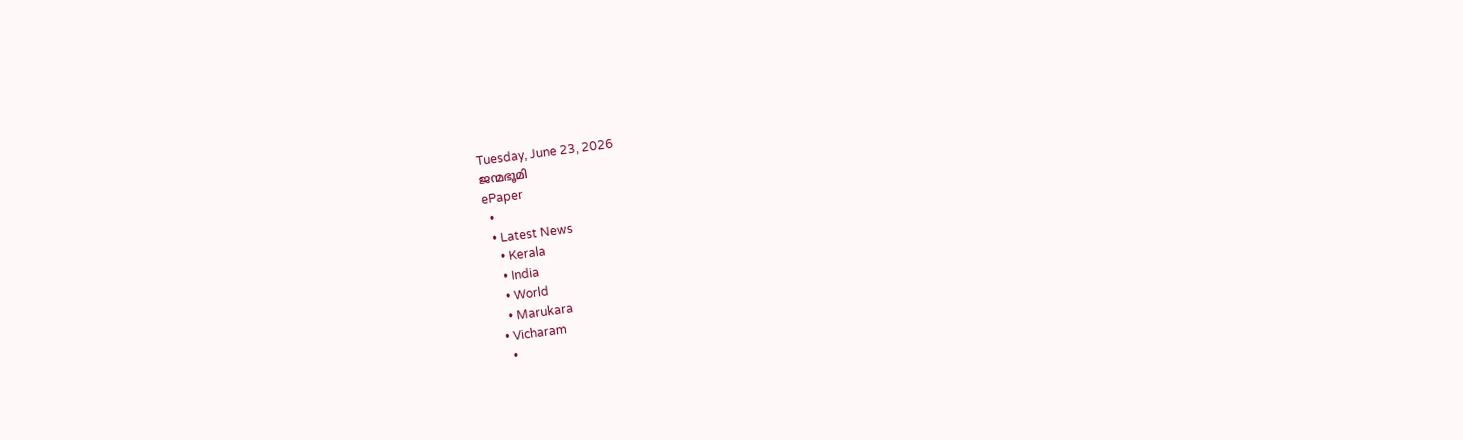Tuesday, June 23, 2026
ജന്മഭൂമി
ePaper
  •
  • Latest News
    • Kerala
    • India
    • World
    • Marukara
  • Vicharam
    •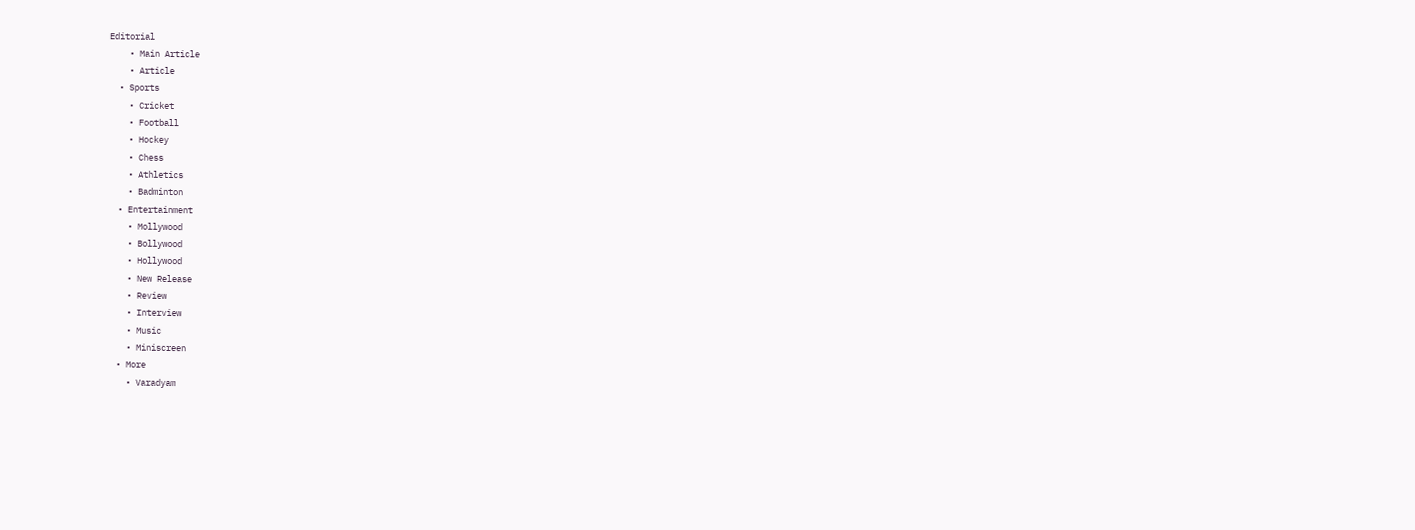Editorial
    • Main Article
    • Article
  • Sports
    • Cricket
    • Football
    • Hockey
    • Chess
    • Athletics
    • Badminton
  • Entertainment
    • Mollywood
    • Bollywood
    • Hollywood
    • New Release
    • Review
    • Interview
    • Music
    • Miniscreen
  • More
    • Varadyam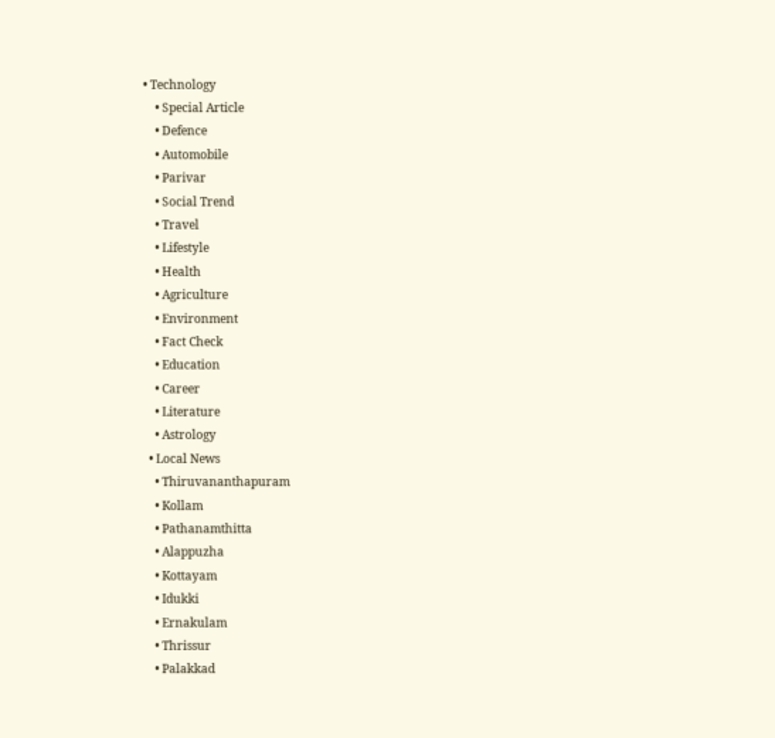• Technology
    • Special Article
    • Defence
    • Automobile
    • Parivar
    • Social Trend
    • Travel
    • Lifestyle
    • Health
    • Agriculture
    • Environment
    • Fact Check
    • Education
    • Career
    • Literature
    • Astrology
  • Local News
    • Thiruvananthapuram
    • Kollam
    • Pathanamthitta
    • Alappuzha
    • Kottayam
    • Idukki
    • Ernakulam
    • Thrissur
    • Palakkad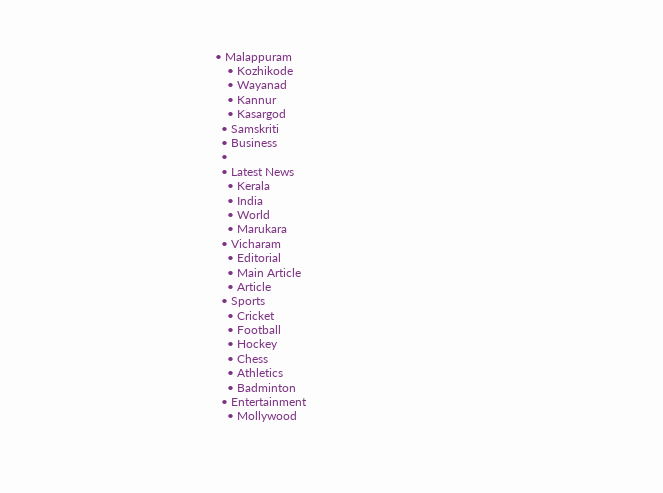• Malappuram
    • Kozhikode
    • Wayanad
    • Kannur
    • Kasargod
  • Samskriti
  • Business
  •
  • Latest News
    • Kerala
    • India
    • World
    • Marukara
  • Vicharam
    • Editorial
    • Main Article
    • Article
  • Sports
    • Cricket
    • Football
    • Hockey
    • Chess
    • Athletics
    • Badminton
  • Entertainment
    • Mollywood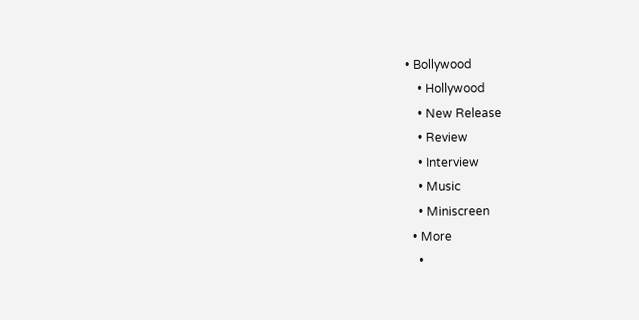• Bollywood
    • Hollywood
    • New Release
    • Review
    • Interview
    • Music
    • Miniscreen
  • More
    •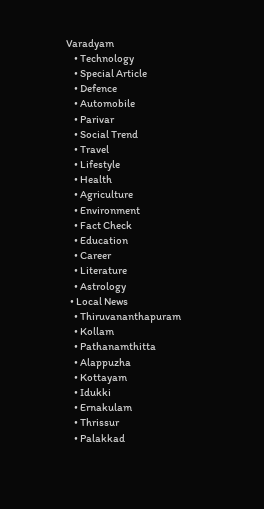Varadyam
    • Technology
    • Special Article
    • Defence
    • Automobile
    • Parivar
    • Social Trend
    • Travel
    • Lifestyle
    • Health
    • Agriculture
    • Environment
    • Fact Check
    • Education
    • Career
    • Literature
    • Astrology
  • Local News
    • Thiruvananthapuram
    • Kollam
    • Pathanamthitta
    • Alappuzha
    • Kottayam
    • Idukki
    • Ernakulam
    • Thrissur
    • Palakkad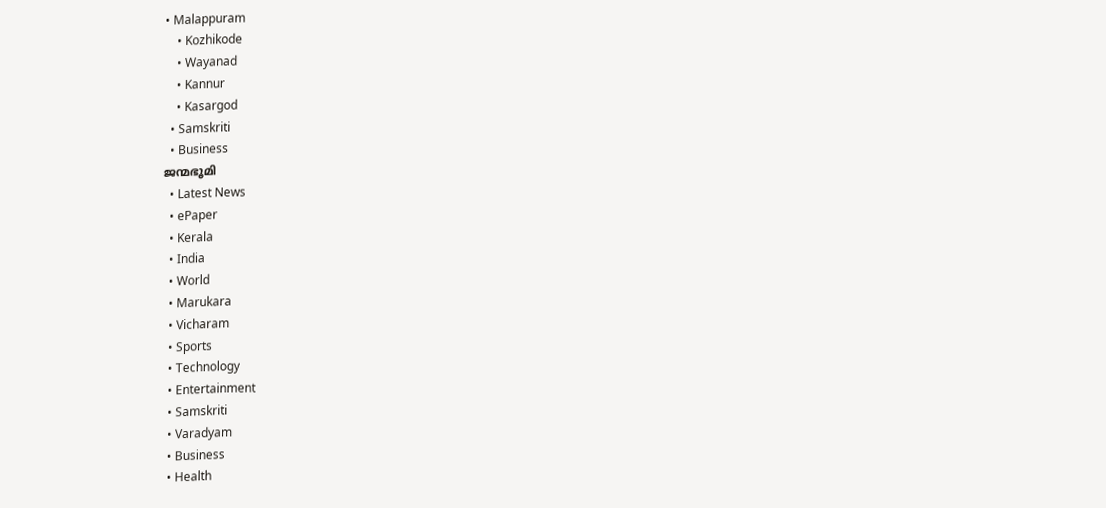• Malappuram
    • Kozhikode
    • Wayanad
    • Kannur
    • Kasargod
  • Samskriti
  • Business
ജന്മഭൂമി
  • Latest News
  • ePaper
  • Kerala
  • India
  • World
  • Marukara
  • Vicharam
  • Sports
  • Technology
  • Entertainment
  • Samskriti
  • Varadyam
  • Business
  • Health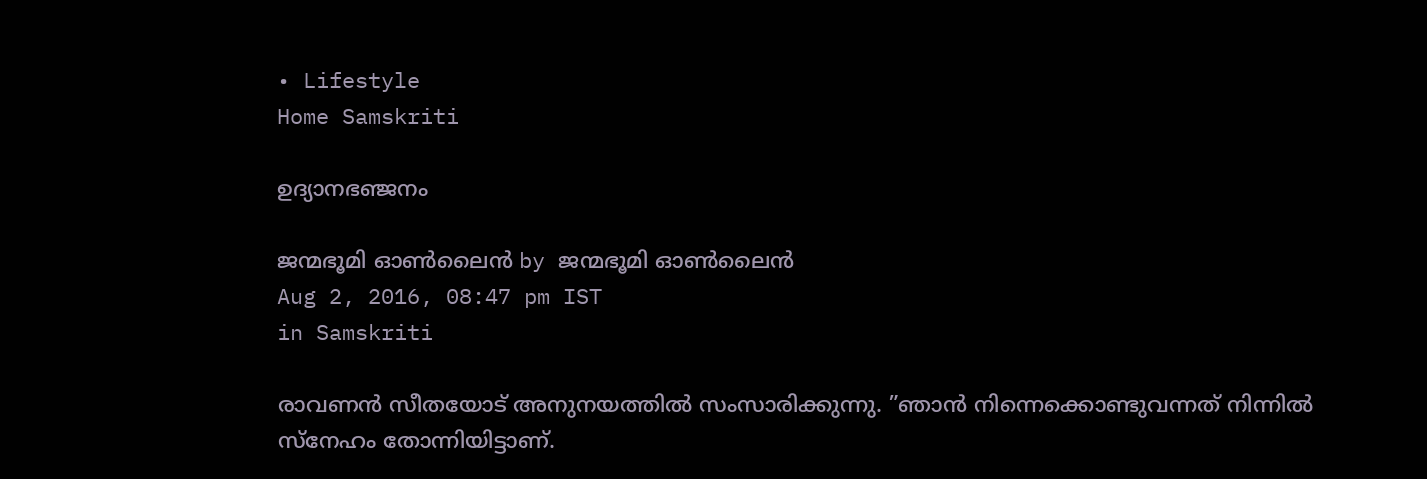• Lifestyle
Home Samskriti

ഉദ്യാനഭഞ്ജനം

ജന്മഭൂമി ഓണ്‍ലൈന്‍ by ജന്മഭൂമി ഓണ്‍ലൈന്‍
Aug 2, 2016, 08:47 pm IST
in Samskriti

രാവണന്‍ സീതയോട് അനുനയത്തില്‍ സംസാരിക്കുന്നു. ”ഞാന്‍ നിന്നെക്കൊണ്ടുവന്നത് നിന്നില്‍ സ്‌നേഹം തോന്നിയിട്ടാണ്.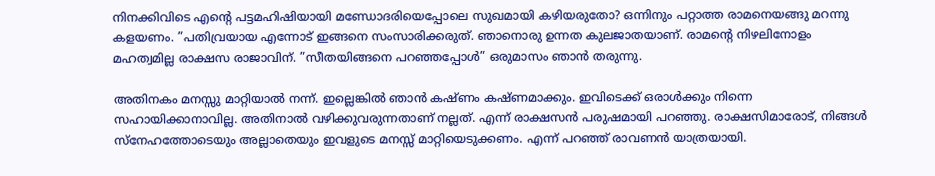നിനക്കിവിടെ എന്റെ പട്ടമഹിഷിയായി മണ്ഡോദരിയെപ്പോലെ സുഖമായി കഴിയരുതോ? ഒന്നിനും പറ്റാത്ത രാമനെയങ്ങു മറന്നു കളയണം. ”പതിവ്രയായ എന്നോട് ഇങ്ങനെ സംസാരിക്കരുത്. ഞാനൊരു ഉന്നത കുലജാതയാണ്. രാമന്റെ നിഴലിനോളം മഹത്വമില്ല രാക്ഷസ രാജാവിന്. ”സീതയിങ്ങനെ പറഞ്ഞപ്പോള്‍” ഒരുമാസം ഞാന്‍ തരുന്നു.

അതിനകം മനസ്സു മാറ്റിയാല്‍ നന്ന്. ഇല്ലെങ്കില്‍ ഞാന്‍ കഷ്ണം കഷ്ണമാക്കും. ഇവിടെക്ക് ഒരാള്‍ക്കും നിന്നെ സഹായിക്കാനാവില്ല. അതിനാല്‍ വഴിക്കുവരുന്നതാണ് നല്ലത്. എന്ന് രാക്ഷസന്‍ പരുഷമായി പറഞ്ഞു. രാക്ഷസിമാരോട്, നിങ്ങള്‍ സ്‌നേഹത്തോടെയും അല്ലാതെയും ഇവളുടെ മനസ്സ് മാറ്റിയെടുക്കണം. എന്ന് പറഞ്ഞ് രാവണന്‍ യാത്രയായി.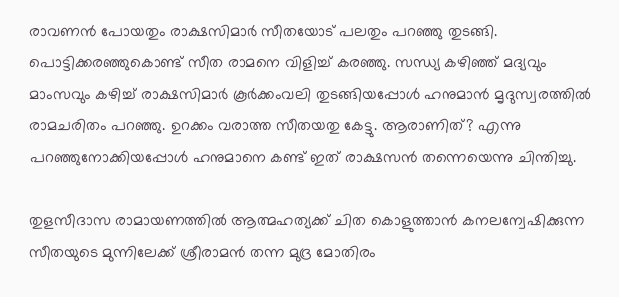രാവണന്‍ പോയതും രാക്ഷസിമാര്‍ സീതയോട് പലതും പറഞ്ഞു തുടങ്ങി. പൊട്ടിക്കരഞ്ഞുകൊണ്ട് സീത രാമനെ വിളിച്ച് കരഞ്ഞു. സന്ധ്യ കഴിഞ്ഞ് മദ്യവും മാംസവും കഴിച്ച് രാക്ഷസിമാര്‍ കൂര്‍ക്കംവലി തുടങ്ങിയപ്പോള്‍ ഹനുമാന്‍ മൃദുസ്വരത്തില്‍ രാമചരിതം പറഞ്ഞു. ഉറക്കം വരാത്ത സീതയതു കേട്ടു. ആരാണിത്? എന്നു പറഞ്ഞുനോക്കിയപ്പോള്‍ ഹനുമാനെ കണ്ട് ഇത് രാക്ഷസന്‍ തന്നെയെന്നു ചിന്തിച്ചു.

തുളസീദാസ രാമായണത്തില്‍ ആത്മഹത്യക്ക് ചിത കൊളുത്താന്‍ കനലന്വേഷിക്കുന്ന സീതയുടെ മുന്നിലേക്ക് ശ്രീരാമന്‍ തന്ന മുദ്ര മോതിരം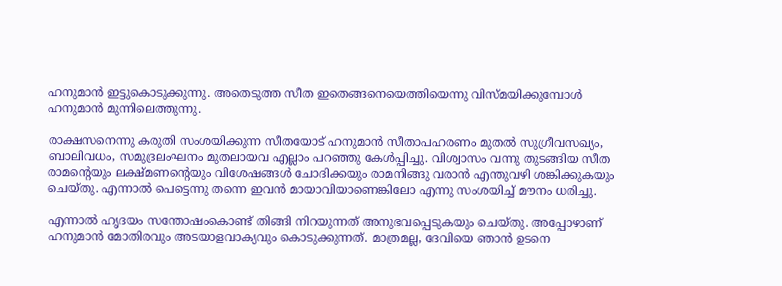ഹനുമാന്‍ ഇട്ടുകൊടുക്കുന്നു. അതെടുത്ത സീത ഇതെങ്ങനെയെത്തിയെന്നു വിസ്മയിക്കുമ്പോള്‍ ഹനുമാന്‍ മുന്നിലെത്തുന്നു.

രാക്ഷസനെന്നു കരുതി സംശയിക്കുന്ന സീതയോട് ഹനുമാന്‍ സീതാപഹരണം മുതല്‍ സുഗ്രീവസഖ്യം, ബാലിവധം, സമുദ്രലംഘനം മുതലായവ എല്ലാം പറഞ്ഞു കേള്‍പ്പിച്ചു. വിശ്വാസം വന്നു തുടങ്ങിയ സീത രാമന്റെയും ലക്ഷ്മണന്റെയും വിശേഷങ്ങള്‍ ചോദിക്കയും രാമനിങ്ങു വരാന്‍ എന്തുവഴി ശങ്കിക്കുകയും ചെയ്തു. എന്നാല്‍ പെട്ടെന്നു തന്നെ ഇവന്‍ മായാവിയാണെങ്കിലോ എന്നു സംശയിച്ച് മൗനം ധരിച്ചു.

എന്നാല്‍ ഹൃദയം സന്തോഷംകൊണ്ട് തിങ്ങി നിറയുന്നത് അനുഭവപ്പെടുകയും ചെയ്തു. അപ്പോഴാണ് ഹനുമാന്‍ മോതിരവും അടയാളവാക്യവും കൊടുക്കുന്നത്. മാത്രമല്ല, ദേവിയെ ഞാന്‍ ഉടനെ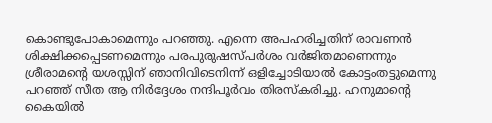കൊണ്ടുപോകാമെന്നും പറഞ്ഞു. എന്നെ അപഹരിച്ചതിന് രാവണന്‍ ശിക്ഷിക്കപ്പെടണമെന്നും പരപുരുഷസ്പര്‍ശം വര്‍ജിതമാണെന്നും ശ്രീരാമന്റെ യശസ്സിന് ഞാനിവിടെനിന്ന് ഒളിച്ചോടിയാല്‍ കോട്ടംതട്ടുമെന്നു പറഞ്ഞ് സീത ആ നിര്‍ദ്ദേശം നന്ദിപൂര്‍വം തിരസ്‌കരിച്ചു. ഹനുമാന്റെ കൈയില്‍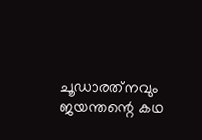ചൂഡാരത്‌നവും ജയന്തന്റെ കഥ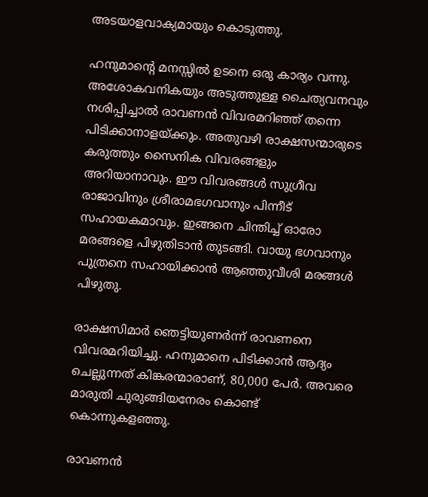അടയാളവാക്യമായും കൊടുത്തു.

ഹനുമാന്റെ മനസ്സില്‍ ഉടനെ ഒരു കാര്യം വന്നു. അശോകവനികയും അടുത്തുള്ള ചൈത്യവനവും നശിപ്പിച്ചാല്‍ രാവണന്‍ വിവരമറിഞ്ഞ് തന്നെ പിടിക്കാനാളയ്‌ക്കും. അതുവഴി രാക്ഷസന്മാരുടെ കരുത്തും സൈനിക വിവരങ്ങളും അറിയാനാവും. ഈ വിവരങ്ങള്‍ സുഗ്രീവ രാജാവിനും ശ്രീരാമഭഗവാനും പിന്നീട് സഹായകമാവും. ഇങ്ങനെ ചിന്തിച്ച് ഓരോ മരങ്ങളെ പിഴുതിടാന്‍ തുടങ്ങി. വായു ഭഗവാനും പുത്രനെ സഹായിക്കാന്‍ ആഞ്ഞുവീശി മരങ്ങള്‍ പിഴുതു.

രാക്ഷസിമാര്‍ ഞെട്ടിയുണര്‍ന്ന് രാവണനെ വിവരമറിയിച്ചു. ഹനുമാനെ പിടിക്കാന്‍ ആദ്യം ചെല്ലുന്നത് കിങ്കരന്മാരാണ്, 80,000 പേര്‍. അവരെ മാരുതി ചുരുങ്ങിയനേരം കൊണ്ട് കൊന്നുകളഞ്ഞു.

രാവണന്‍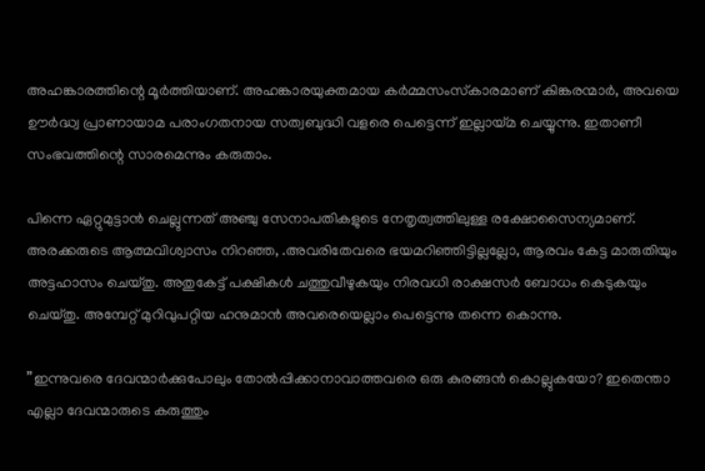അഹങ്കാരത്തിന്റെ മൂര്‍ത്തിയാണ്. അഹങ്കാരയുക്തമായ കര്‍മ്മസംസ്‌കാരമാണ് കിങ്കരന്മാര്‍, അവയെ ഊര്‍ദ്ധ്വ പ്രാണായാമ പരാംഗതനായ സത്വബുദ്ധി വളരെ പെട്ടെന്ന് ഇല്ലായ്‌മ ചെയ്യുന്നു. ഇതാണീ സംഭവത്തിന്റെ സാരമെന്നും കരുതാം.

പിന്നെ ഏറ്റുമുട്ടാന്‍ ചെല്ലുന്നത് അഞ്ചു സേനാപതികളുടെ നേതൃത്വത്തിലുള്ള രക്ഷോസൈന്യമാണ്. അരക്കരുടെ ആത്മവിശ്വാസം നിറഞ്ഞ, .അവരിതേവരെ ഭയമറിഞ്ഞിട്ടില്ലല്ലോ, ആരവം കേട്ട മാരുതിയും അട്ടഹാസം ചെയ്തു. അതുകേട്ട് പക്ഷികള്‍ ചത്തുവീഴുകയും നിരവധി രാക്ഷസര്‍ ബോധം കെടുകയും ചെയ്തു. അമ്പേറ്റ് മുറിവുപറ്റിയ ഹനുമാന്‍ അവരെയെല്ലാം പെട്ടെന്നു തന്നെ കൊന്നു.

”ഇന്നുവരെ ദേവന്മാര്‍ക്കുപോലും തോല്‍പ്പിക്കാനാവാത്തവരെ ഒരു കുരങ്ങന്‍ കൊല്ലുകയോ? ഇതെന്താ എല്ലാ ദേവന്മാരുടെ കരുത്തും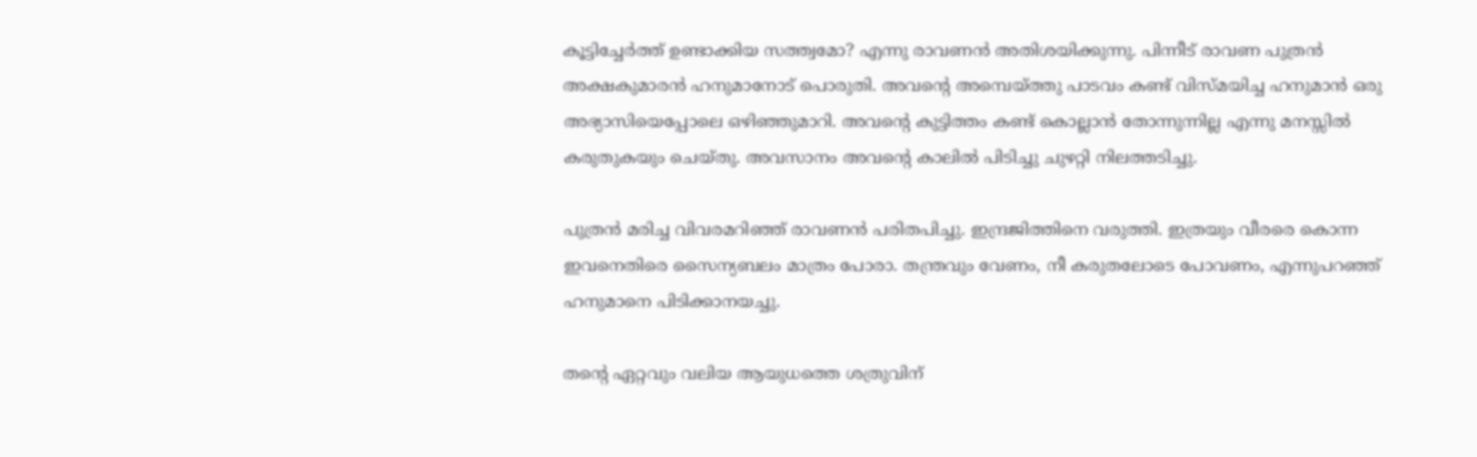കൂട്ടിച്ചേര്‍ത്ത് ഉണ്ടാക്കിയ സത്ത്വമോ? എന്നു രാവണന്‍ അതിശയിക്കുന്നു. പിന്നീട് രാവണ പുത്രന്‍ അക്ഷകുമാരന്‍ ഹനുമാനോട് പൊരുതി. അവന്റെ അമ്പെയ്‌ത്തു പാടവം കണ്ട് വിസ്മയിച്ച ഹനുമാന്‍ ഒരു അഭ്യാസിയെപ്പോലെ ഒഴിഞ്ഞുമാറി. അവന്റെ കുട്ടിത്തം കണ്ട് കൊല്ലാന്‍ തോന്നുന്നില്ല എന്നു മനസ്സില്‍ കരുതുകയും ചെയ്തു. അവസാനം അവന്റെ കാലില്‍ പിടിച്ചു ചുഴറ്റി നിലത്തടിച്ചു.

പുത്രന്‍ മരിച്ച വിവരമറിഞ്ഞ് രാവണന്‍ പരിതപിച്ചു. ഇന്ദ്രജിത്തിനെ വരുത്തി. ഇത്രയും വീരരെ കൊന്ന ഇവനെതിരെ സൈന്യബലം മാത്രം പോരാ. തന്ത്രവും വേണം, നീ കരുതലോടെ പോവണം, എന്നുപറഞ്ഞ് ഹനുമാനെ പിടിക്കാനയച്ചു.

തന്റെ ഏറ്റവും വലിയ ആയുധത്തെ ശത്രുവിന്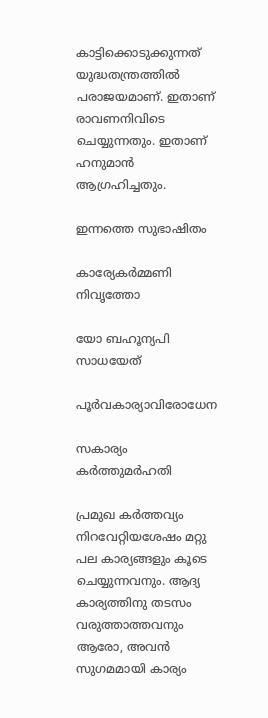കാട്ടിക്കൊടുക്കുന്നത് യുദ്ധതന്ത്രത്തില്‍ പരാജയമാണ്. ഇതാണ് രാവണനിവിടെ ചെയ്യുന്നതും. ഇതാണ് ഹനുമാന്‍ ആഗ്രഹിച്ചതും.

ഇന്നത്തെ സുഭാഷിതം

കാര്യേകര്‍മ്മണി നിവൃത്തോ

യോ ബഹൂന്യപി സാധയേത്

പൂര്‍വകാര്യാവിരോധേന

സകാര്യം കര്‍ത്തുമര്‍ഹതി

പ്രമുഖ കര്‍ത്തവ്യം നിറവേറ്റിയശേഷം മറ്റു പല കാര്യങ്ങളും കൂടെ ചെയ്യുന്നവനും. ആദ്യ കാര്യത്തിനു തടസം വരുത്താത്തവനും ആരോ, അവന്‍ സുഗമമായി കാര്യം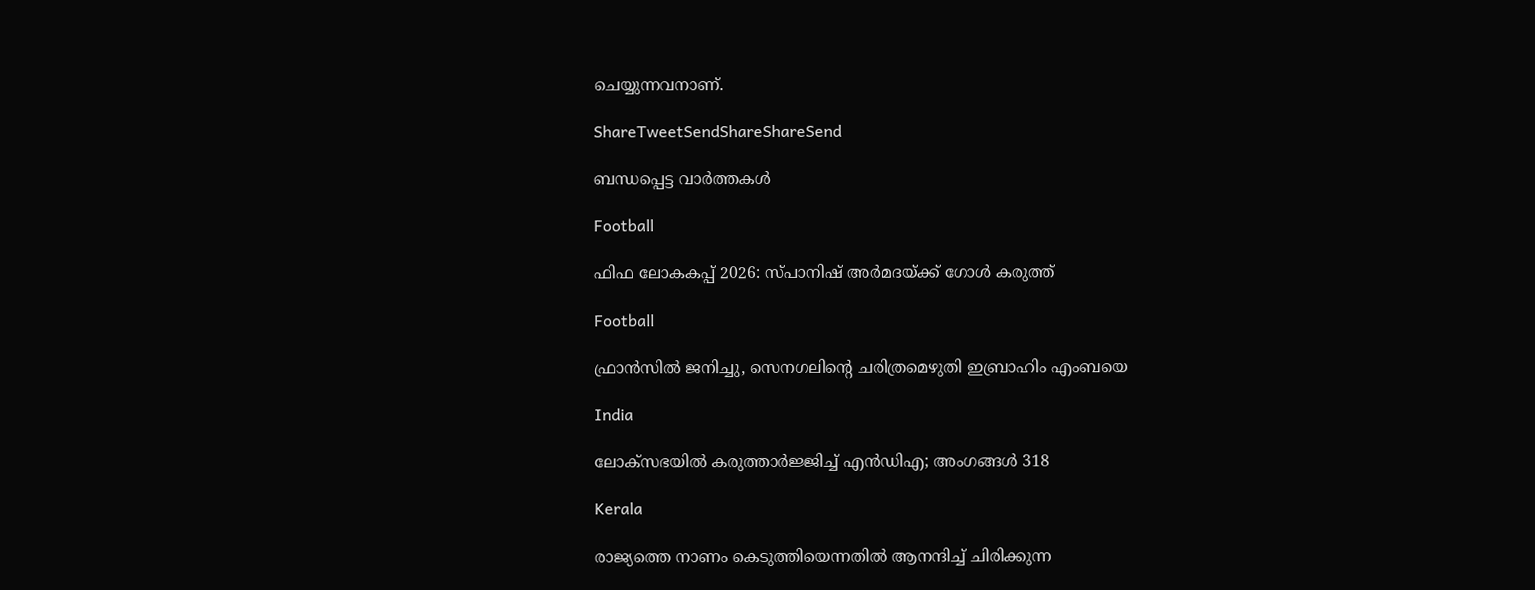ചെയ്യുന്നവനാണ്.

ShareTweetSendShareShareSend

ബന്ധപ്പെട്ട വാര്‍ത്തകള്‍

Football

ഫിഫ ലോകകപ്പ് 2026: സ്പാനിഷ് അര്‍മദയ്‌ക്ക് ഗോള്‍ കരുത്ത്

Football

ഫ്രാന്‍സില്‍ ജനിച്ചു, സെനഗലിന്റെ ചരിത്രമെഴുതി ഇബ്രാഹിം എംബയെ

India

ലോക്‌സഭയില്‍ കരുത്താര്‍ജ്ജിച്ച് എന്‍ഡിഎ; അംഗങ്ങള്‍ 318

Kerala

രാജ്യത്തെ നാണം കെടുത്തിയെന്നതില്‍ ആനന്ദിച്ച് ചിരിക്കുന്ന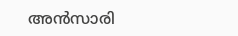അന്‍സാരി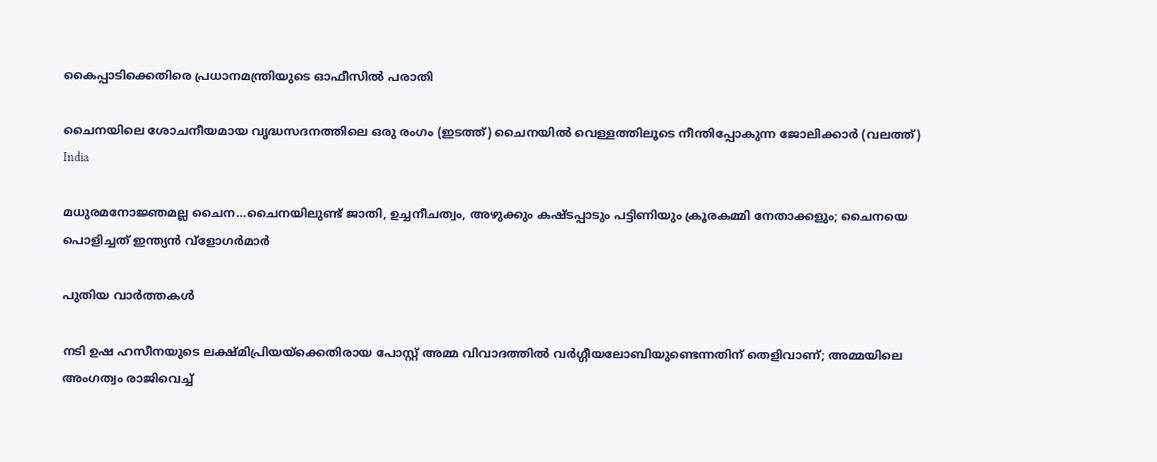കൈപ്പാടിക്കെതിരെ പ്രധാനമന്ത്രിയുടെ ഓഫീസില്‍ പരാതി

ചൈനയിലെ ശോചനീയമായ വൃദ്ധസദനത്തിലെ ഒരു രംഗം (ഇടത്ത്) ചൈനയില്‍ വെള്ളത്തിലൂടെ നീന്തിപ്പോകുന്ന ജോലിക്കാര്‍ (വലത്ത്)
India

മധുരമനോജ്ഞമല്ല ചൈന…ചൈനയിലുണ്ട് ജാതി, ഉച്ചനീചത്വം, അഴുക്കും കഷ്ടപ്പാടും പട്ടിണിയും ക്രൂരകമ്മി നേതാക്കളും; ചൈനയെ പൊളിച്ചത് ഇന്ത്യന്‍ വ്ളോഗര്‍മാര്‍

പുതിയ വാര്‍ത്തകള്‍

നടി ഉഷ ഹസീനയുടെ ലക്ഷ്മിപ്രിയയ്‌ക്കെതിരായ പോസ്റ്റ് അമ്മ വിവാദത്തില്‍ വര്‍ഗ്ഗീയലോബിയുണ്ടെന്നതിന് തെളിവാണ്; അമ്മയിലെ അംഗത്വം രാജിവെച്ച്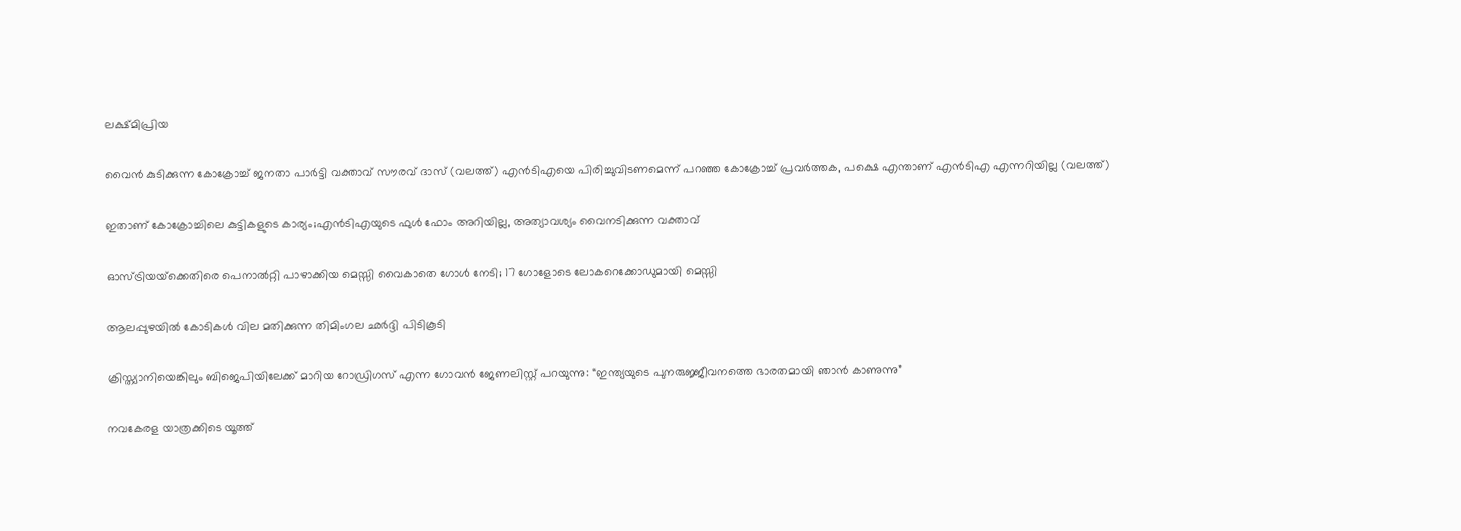ലക്ഷ്മിപ്രിയ

വൈന്‍ കുടിക്കുന്ന കോക്രോച്ച് ജനതാ പാര്‍ട്ടി വക്താവ് സൗരവ് ദാസ് (വലത്ത്) എന്‍ടിഎയെ പിരിച്ചുവിടണമെന്ന് പറഞ്ഞ കോക്രോച്ച് പ്രവര്‍ത്തക, പക്ഷെ എന്താണ് എന്‍ടിഎ എന്നറിയില്ല (വലത്ത്)

ഇതാണ് കോക്രോച്ചിലെ കുട്ടികളുടെ കാര്യം;എന്‍ടിഎയുടെ ഫുള്‍ ഫോം അറിയില്ല, അത്യാവശ്യം വൈനടിക്കുന്ന വക്താവ്

ഓസ്ട്രിയയ്‌ക്കെതിരെ പെനാല്‍റ്റി പാഴാക്കിയ മെസ്സി വൈകാതെ ഗോള്‍ നേടി; 17 ഗോളോടെ ലോകറെക്കോഡുമായി മെസ്സി

ആലപ്പുഴയില്‍ കോടികള്‍ വില മതിക്കുന്ന തിമിംഗല ഛര്‍ദ്ദി പിടികൂടി

ക്രിസ്ത്യാനിയെങ്കിലും ബിജെപിയിലേക്ക് മാറിയ റോഡ്രിഗസ് എന്ന ഗോവന്‍ ജേണലിസ്റ്റ് പറയുന്നു: “ഇന്ത്യയുടെ പുനരുജ്ജീവനത്തെ ഭാരതമായി ഞാൻ കാണുന്നു”

നവകേരള യാത്രക്കിടെ യൂത്ത്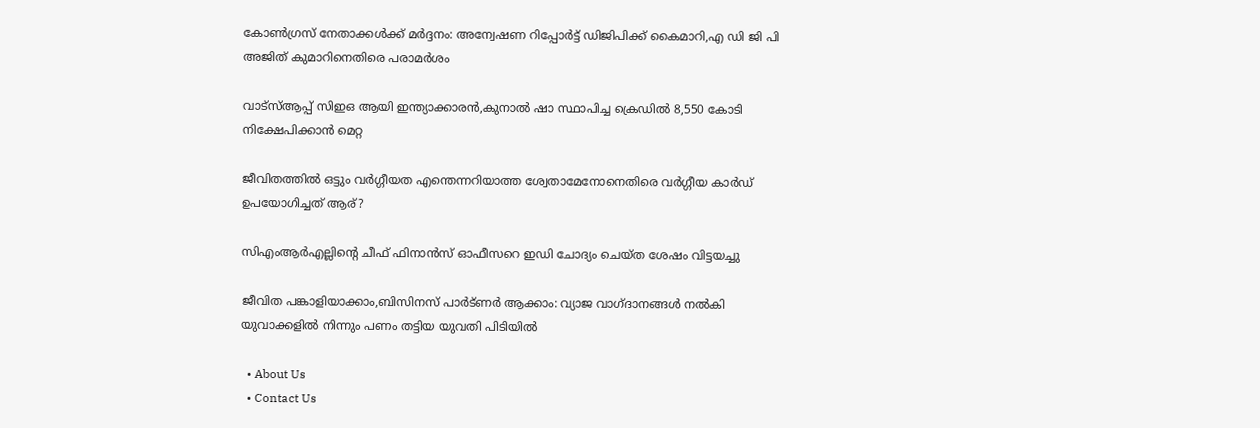കോണ്‍ഗ്രസ് നേതാക്കള്‍ക്ക് മര്‍ദ്ദനം: അന്വേഷണ റിപ്പോര്‍ട്ട് ഡിജിപിക്ക് കൈമാറി,എ ഡി ജി പി അജിത് കുമാറിനെതിരെ പരാമര്‍ശം

വാട്‌സ്ആപ്പ് സിഇഒ ആയി ഇന്ത്യാക്കാരന്‍,കുനാല്‍ ഷാ സ്ഥാപിച്ച ക്രെഡില്‍ 8,550 കോടി നിക്ഷേപിക്കാന്‍ മെറ്റ

ജീവിതത്തില്‍ ഒട്ടും വര്‍ഗ്ഗീയത എന്തെന്നറിയാത്ത ശ്വേതാമേനോനെതിരെ വര്‍ഗ്ഗീയ കാര്‍ഡ് ഉപയോഗിച്ചത് ആര്?

സിഎംആര്‍എല്ലിന്റെ ചീഫ് ഫിനാന്‍സ് ഓഫീസറെ ഇഡി ചോദ്യം ചെയ്ത ശേഷം വിട്ടയച്ചു

ജീവിത പങ്കാളിയാക്കാം,ബിസിനസ് പാര്‍ട്ണര്‍ ആക്കാം: വ്യാജ വാഗ്ദാനങ്ങള്‍ നല്‍കി യുവാക്കളില്‍ നിന്നും പണം തട്ടിയ യുവതി പിടിയില്‍

  • About Us
  • Contact Us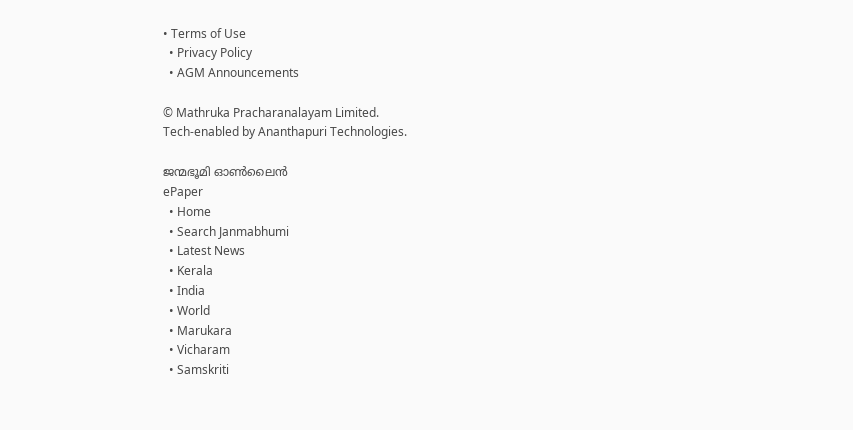• Terms of Use
  • Privacy Policy
  • AGM Announcements

© Mathruka Pracharanalayam Limited.
Tech-enabled by Ananthapuri Technologies.

ജന്മഭൂമി ഓണ്‍ലൈന്‍
ePaper
  • Home
  • Search Janmabhumi
  • Latest News
  • Kerala
  • India
  • World
  • Marukara
  • Vicharam
  • Samskriti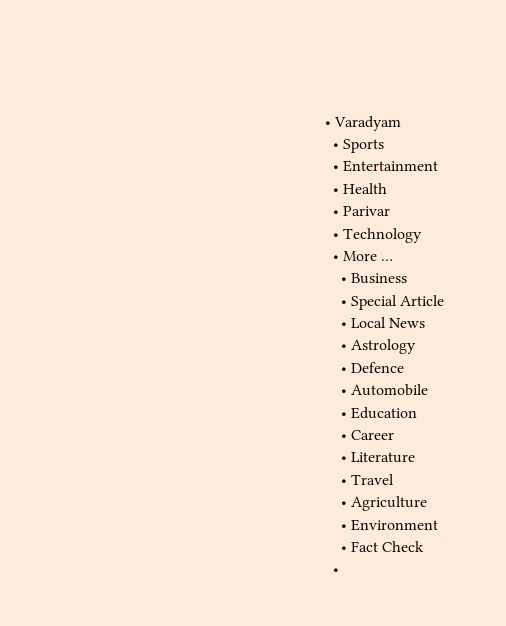• Varadyam
  • Sports
  • Entertainment
  • Health
  • Parivar
  • Technology
  • More …
    • Business
    • Special Article
    • Local News
    • Astrology
    • Defence
    • Automobile
    • Education
    • Career
    • Literature
    • Travel
    • Agriculture
    • Environment
    • Fact Check
  •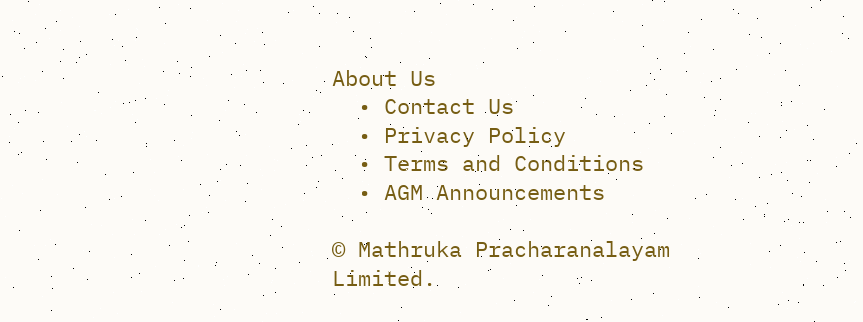About Us
  • Contact Us
  • Privacy Policy
  • Terms and Conditions
  • AGM Announcements

© Mathruka Pracharanalayam Limited.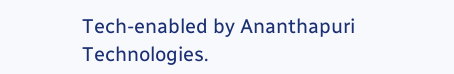Tech-enabled by Ananthapuri Technologies.